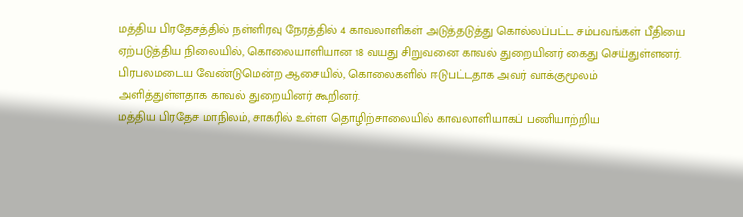மத்திய பிரதேசத்தில் நள்ளிரவு நேரத்தில் 4 காவலாளிகள் அடுத்தடுத்து கொல்லப்பட்ட சம்பவங்கள் பீதியை ஏற்படுத்திய நிலையில், கொலையாளியான 18 வயது சிறுவனை காவல் துறையினர் கைது செய்துள்ளனர்.
பிரபலமடைய வேண்டுமென்ற ஆசையில், கொலைகளில் ஈடுபட்டதாக அவர் வாக்குமூலம் அளித்துள்ளதாக காவல் துறையினர் கூறினர்.
மத்திய பிரதேச மாநிலம், சாகரில் உள்ள தொழிற்சாலையில் காவலாளியாகப் பணியாற்றிய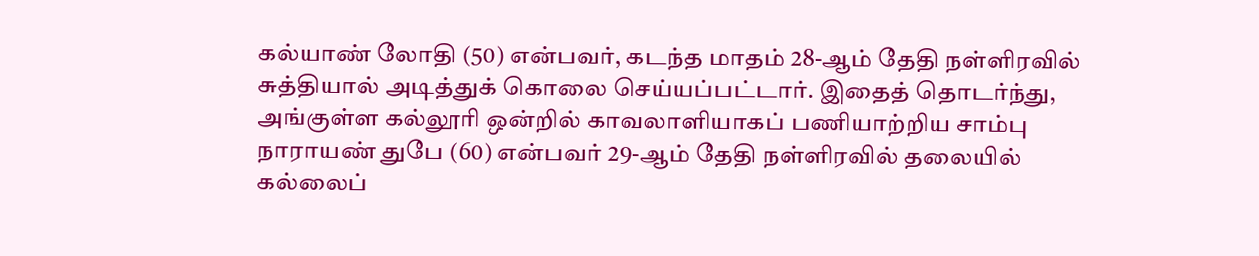கல்யாண் லோதி (50) என்பவர், கடந்த மாதம் 28-ஆம் தேதி நள்ளிரவில் சுத்தியால் அடித்துக் கொலை செய்யப்பட்டார். இதைத் தொடர்ந்து, அங்குள்ள கல்லூரி ஒன்றில் காவலாளியாகப் பணியாற்றிய சாம்பு நாராயண் துபே (60) என்பவர் 29-ஆம் தேதி நள்ளிரவில் தலையில் கல்லைப்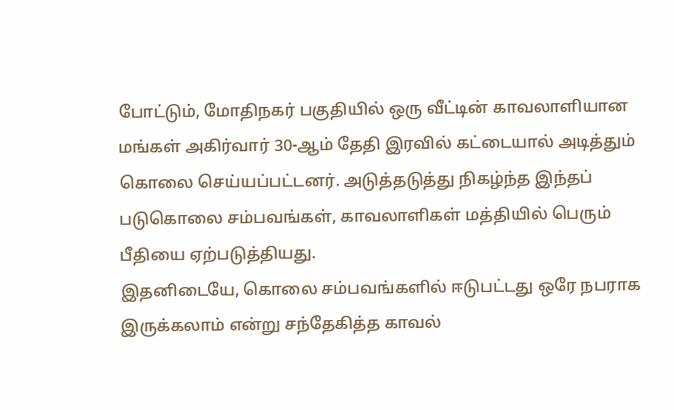போட்டும், மோதிநகர் பகுதியில் ஒரு வீட்டின் காவலாளியான மங்கள் அகிர்வார் 30-ஆம் தேதி இரவில் கட்டையால் அடித்தும் கொலை செய்யப்பட்டனர். அடுத்தடுத்து நிகழ்ந்த இந்தப் படுகொலை சம்பவங்கள், காவலாளிகள் மத்தியில் பெரும் பீதியை ஏற்படுத்தியது.
இதனிடையே, கொலை சம்பவங்களில் ஈடுபட்டது ஒரே நபராக இருக்கலாம் என்று சந்தேகித்த காவல்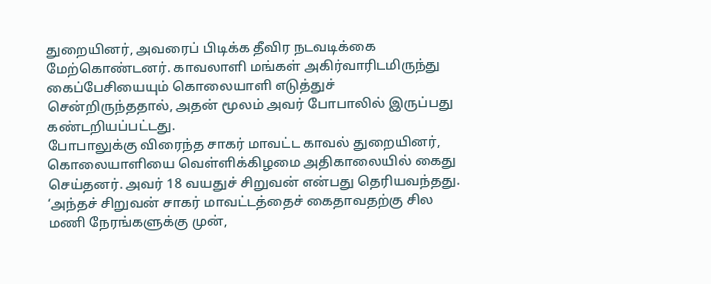துறையினர், அவரைப் பிடிக்க தீவிர நடவடிக்கை மேற்கொண்டனர். காவலாளி மங்கள் அகிர்வாரிடமிருந்து கைப்பேசியையும் கொலையாளி எடுத்துச் சென்றிருந்ததால், அதன் மூலம் அவர் போபாலில் இருப்பது கண்டறியப்பட்டது.
போபாலுக்கு விரைந்த சாகர் மாவட்ட காவல் துறையினர், கொலையாளியை வெள்ளிக்கிழமை அதிகாலையில் கைது செய்தனர். அவர் 18 வயதுச் சிறுவன் என்பது தெரியவந்தது.
‘அந்தச் சிறுவன் சாகர் மாவட்டத்தைச் கைதாவதற்கு சில மணி நேரங்களுக்கு முன்,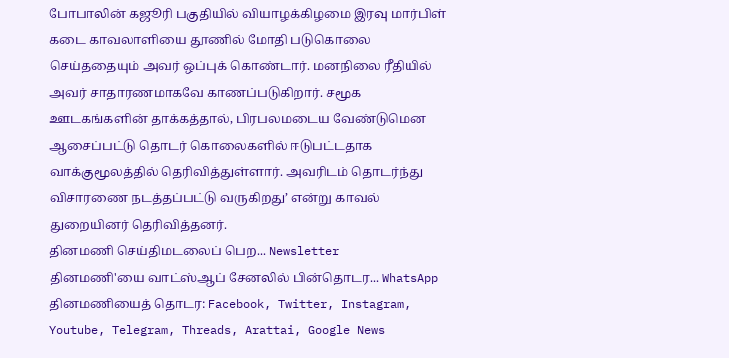போபாலின் கஜூரி பகுதியில் வியாழக்கிழமை இரவு மார்பிள் கடை காவலாளியை தூணில் மோதி படுகொலை செய்ததையும் அவர் ஒப்புக் கொண்டார். மனநிலை ரீதியில் அவர் சாதாரணமாகவே காணப்படுகிறார். சமூக ஊடகங்களின் தாக்கத்தால், பிரபலமடைய வேண்டுமென ஆசைப்பட்டு தொடர் கொலைகளில் ஈடுபட்டதாக வாக்குமூலத்தில் தெரிவித்துள்ளார். அவரிடம் தொடர்ந்து விசாரணை நடத்தப்பட்டு வருகிறது’ என்று காவல் துறையினர் தெரிவித்தனர்.
தினமணி செய்திமடலைப் பெற... Newsletter
தினமணி'யை வாட்ஸ்ஆப் சேனலில் பின்தொடர... WhatsApp
தினமணியைத் தொடர: Facebook, Twitter, Instagram, Youtube, Telegram, Threads, Arattai, Google News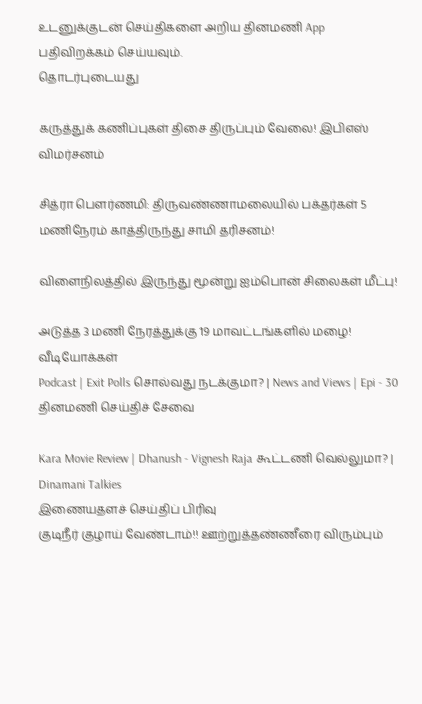உடனுக்குடன் செய்திகளை அறிய தினமணி App பதிவிறக்கம் செய்யவும்.
தொடர்புடையது

கருத்துக் கணிப்புகள் திசை திருப்பும் வேலை! இபிஎஸ் விமர்சனம்

சித்ரா பெளர்ணமி: திருவண்ணாமலையில் பக்தர்கள் 5 மணிநேரம் காத்திருந்து சாமி தரிசனம்!

விளைநிலத்தில் இருந்து மூன்று ஐம்பொன் சிலைகள் மீட்பு!

அடுத்த 3 மணி நேரத்துக்கு 19 மாவட்டங்களில் மழை!
வீடியோக்கள்
Podcast | Exit Polls சொல்வது நடக்குமா? | News and Views | Epi - 30
தினமணி செய்திச் சேவை

Kara Movie Review | Dhanush - Vignesh Raja கூட்டணி வெல்லுமா? | Dinamani Talkies
இணையதளச் செய்திப் பிரிவு
குடிநீர் குழாய் வேண்டாம்!! ஊற்றுத்தண்ணீரை விரும்பும்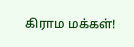கிராம மக்கள்!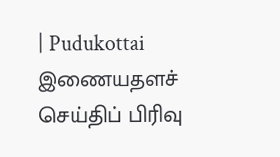| Pudukottai
இணையதளச் செய்திப் பிரிவு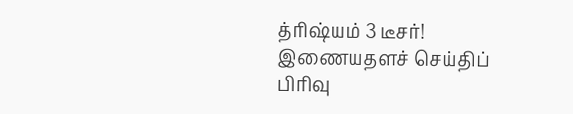த்ரிஷ்யம் 3 டீசர்!
இணையதளச் செய்திப் பிரிவு